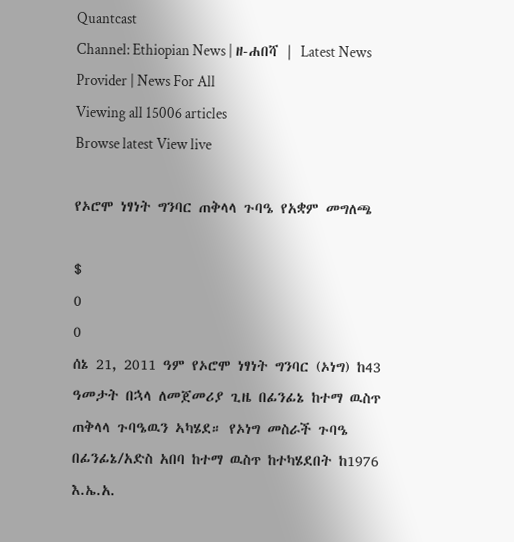Quantcast
Channel: Ethiopian News | ዘ-ሐበሻ | Latest News Provider | News For All
Viewing all 15006 articles
Browse latest View live

የኦሮሞ ነፃነት ግንባር ጠቅላላ ጉባዔ የአቋም መግለጫ

$
0
0
ሰኔ 21, 2011 ዓም የኦሮሞ ነፃነት ግንባር (ኦነግ) ከ43 ዓመታት በኋላ ለመጀመሪያ ጊዜ በፊንፊኔ ከተማ ዉስጥ ጠቅላላ ጉባዔዉን ኣካሄደ። የኦነግ መስራች ጉባዔ በፊንፊኔ/አድስ አበባ ከተማ ዉስጥ ከተካሄደበት ከ1976 እ.ኤ.አ.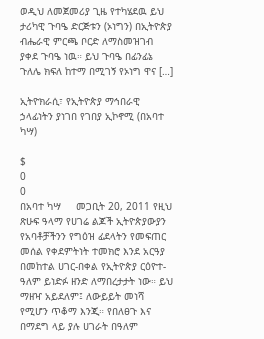ወዲህ ለመጀመሪያ ጊዜ የተካሄደዉ ይህ ታሪካዊ ጉባዔ ድርጅቱን (ኦነግን) በኢትዮጵያ ብሔራዊ ምርጫ ቦርድ ለማስመዝገብ ያቀደ ጉባዔ ነዉ። ይህ ጉባዔ በፊንፊኔ ጉለሌ ክፍለ ከተማ በሚገኝ የኦነግ ዋና […]

ኢትዮክራሲ፣ የኢትዮጵያ ማኅበራዊ ኃላፊነትን ያነገበ የገበያ ኢኮኖሚ (በአባተ ካሣ)

$
0
0
በአባተ ካሣ     መጋቢት 20, 2011 የዚህ ጽሁፍ ዓላማ የሀገሬ ልጆች ኢትዮጵያውያን የአባቶቻችንን የግዕዝ ፊደላትን የመፍጠር መሰል የቀደምትነት ተመክሮ እንደ አርዓያ በመከተል ሀገር-በቀል የኢትዮጵያ ርዕዮተ-ዓለም ይነድፉ ዘንድ ለማበረታታት ነው። ይህ ማዘዣ አይደለም፤ ለውይይት መነሻ የሚሆን ጥቆማ እንጂ። የበለፀጉ እና በማደግ ላይ ያሉ ሀገራት በዓለም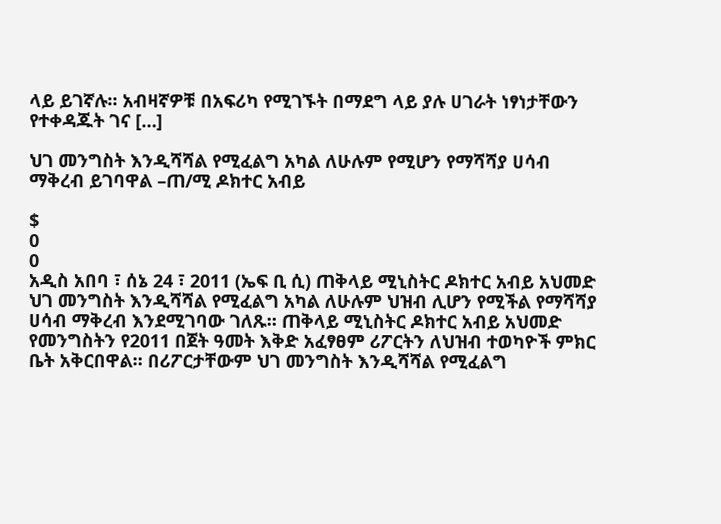ላይ ይገኛሉ። አብዛኛዎቹ በአፍሪካ የሚገኙት በማደግ ላይ ያሉ ሀገራት ነፃነታቸውን የተቀዳጁት ገና […]

ህገ መንግስት እንዲሻሻል የሚፈልግ አካል ለሁሉም የሚሆን የማሻሻያ ሀሳብ ማቅረብ ይገባዋል –ጠ/ሚ ዶክተር አብይ

$
0
0
አዲስ አበባ ፣ ሰኔ 24 ፣ 2011 (ኤፍ ቢ ሲ) ጠቅላይ ሚኒስትር ዶክተር አብይ አህመድ ህገ መንግስት እንዲሻሻል የሚፈልግ አካል ለሁሉም ህዝብ ሊሆን የሚችል የማሻሻያ ሀሳብ ማቅረብ እንደሚገባው ገለጹ። ጠቅላይ ሚኒስትር ዶክተር አብይ አህመድ የመንግስትን የ2011 በጀት ዓመት እቅድ አፈፃፀም ሪፖርትን ለህዝብ ተወካዮች ምክር ቤት አቅርበዋል። በሪፖርታቸውም ህገ መንግስት እንዲሻሻል የሚፈልግ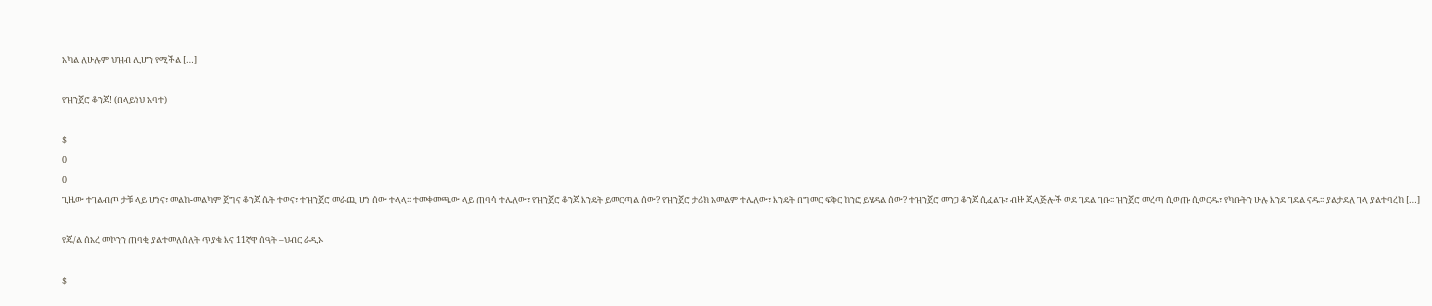አካል ለሁሉም ህዝብ ሊሆን የሚችል […]

የዝንጀሮ ቆንጆ! (በላይነህ አባተ)

$
0
0
ጊዜው ተገልብጦ ታቹ ላይ ሆነና፣ መልከ-መልካም ጀግና ቆንጆ ሴት ተወና፣ ተዝንጀሮ መራጪ ሆነ ሰው ተላላ፡፡ ተመቀመጫው ላይ ጠባሳ ተሌለው፣ የዝንጀሮ ቆንጆ እንዴት ይመርጣል ሰው? የዝንጀሮ ታሪክ አመልም ተሌለው፣ እንዴት በግመር ፍቅር ከንፎ ይሄዳል ሰው? ተዝንጀሮ መንጋ ቆንጆ ሲፈልጉ፣ ብዙ ጂላጅሎች ወደ ገደል ገቡ፡፡ ዝንጀሮ መረጣ ሲወጡ ሲወርዱ፣ የካቡትን ሁሉ እንደ ገደል ናዱ፡፡ ያልታደለ ገላ ያልተባረከ […]

የጄ/ል ሰአረ መኮንን ጠባቂ ያልተመለሰለት ጥያቄ እና 11ኛዋ ሰዓት –ህብር ራዲኦ

$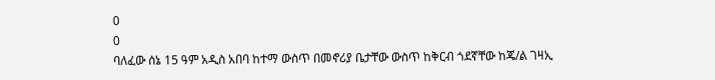0
0
ባለፈው ሰኔ 15 ዓም አዲስ አበባ ከተማ ውስጥ በመኖሪያ ቤታቸው ውስጥ ከቅርብ ጎደኛቸው ከጄ/ል ገዛኢ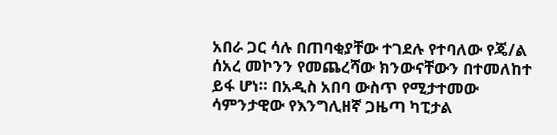አበራ ጋር ሳሉ በጠባቂያቸው ተገደሉ የተባለው የጄ/ል ሰአረ መኮንን የመጨረሻው ክንውናቸውን በተመለከተ ይፋ ሆነ። በአዲስ አበባ ውስጥ የሚታተመው ሳምንታዊው የእንግሊዘኛ ጋዜጣ ካፒታል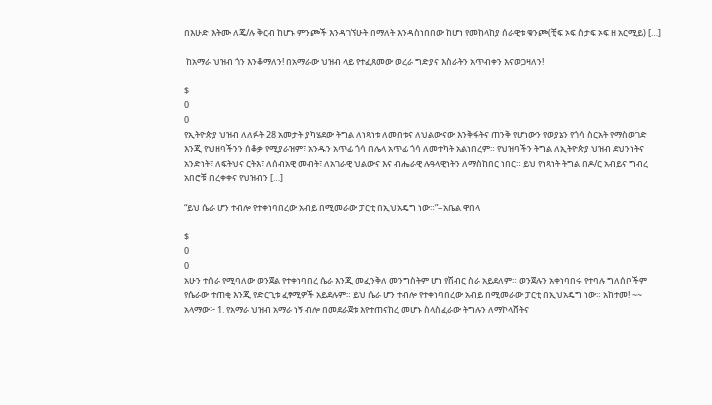በእሁድ እትሙ ለጄ/ሉ ቅርብ ከሆኑ ምንጮች እንዳገኘሁት በማለት እንዳስነበበው ከሆነ የመከላከያ ሰራዊቱ ቁንጮ(ቺፍ ኦፍ ስታፍ ኦፍ ዘ አርሚይ) […]

 ከአማራ ህዝብ ጎን እንቆማለን! በአማራው ህዝብ ላይ የተፈጸመው ወረራ ግድያና እስራትን አጥብቀን እናወጋዛለን!

$
0
0
የኢትዮጵያ ህዝብ ለለፉት 28 አመታት ያካሄደው ትግል ለነጻነቱ ለመበቱና ለህልውናው እንቅፋትና ጠንቅ የሆነውን የወያኔን የጎሳ ስርአት የማስወገድ  እንጂ የህዘባችንን ሰቆቃ የሚያራዝም፣ አንዱን አጥፊ ጎሳ በሌላ አጥፊ ጎሳ ለመተካት አልነበረም። የህዝባችን ትግል ለኢትዮጵያ ህዝብ ደህንነትና አንድነት፣ ለፍትህና ርትእ፣ ለሰብአዊ መብት፣ ለአገራዊ ህልውና እና ብሔራዊ ሉዓላዊነትን ለማስከበር ነበር። ይህ የነጻነት ትግል በዶ/ር አብይና ግብረ አበሮቹ በረቀቀና የህዝብን […]

“ይህ ሴራ ሆን ተብሎ የተቀነባበረው አብይ በሚመራው ፓርቲ በኢህአዴግ ነው።”–አቤል ዋበላ

$
0
0
አሁን ተሰራ የሚባለው ወንጀል የተቀነባበረ ሴራ እንጂ መፈንቅለ መንግስትም ሆነ የሽብር ስራ አይደለም። ወንጀሉን አቀነባበሩ የተባሉ ግለሰቦችም የሴራው ተጠቂ እንጂ የድርጊቱ ፈፃሚዎች አይደሉም። ይህ ሴራ ሆን ተብሎ የተቀነባበረው አብይ በሚመራው ፓርቲ በኢህአዴግ ነው። አከተመ! ~~ አላማው፦ 1. የአማራ ህዝብ አማራ ነኝ ብሎ በመደራጀቱ እየተጠናከረ መሆኑ ስላስፈራው ትግሉን ለማኮላሸትና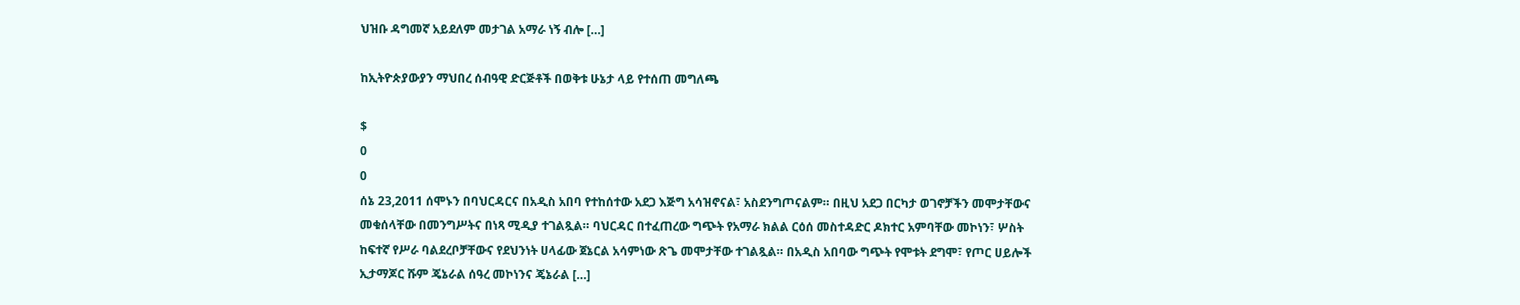ህዝቡ ዳግመኛ አይደለም መታገል አማራ ነኝ ብሎ […]

ከኢትዮጵያውያን ማህበረ ሰብዓዊ ድርጅቶች በወቅቱ ሁኔታ ላይ የተሰጠ መግለጫ

$
0
0
ሰኔ 23,2011 ሰሞኑን በባህርዳርና በአዲስ አበባ የተከሰተው አደጋ እጅግ አሳዝኖናል፣ አስደንግጦናልም። በዚህ አደጋ በርካታ ወገኖቻችን መሞታቸውና መቁሰላቸው በመንግሥትና በነጻ ሚዲያ ተገልጿል። ባህርዳር በተፈጠረው ግጭት የአማራ ክልል ርዕሰ መስተዳድር ዶክተር አምባቸው መኮነን፣ ሦስት ከፍተኛ የሥራ ባልደረቦቻቸውና የደህንነት ሀላፊው ጀኔርል አሳምነው ጽጌ መሞታቸው ተገልጿል። በአዲስ አበባው ግጭት የሞቱት ደግሞ፣ የጦር ሀይሎች ኢታማጆር ሹም ጄኔራል ሰዓረ መኮነንና ጄኔራል […]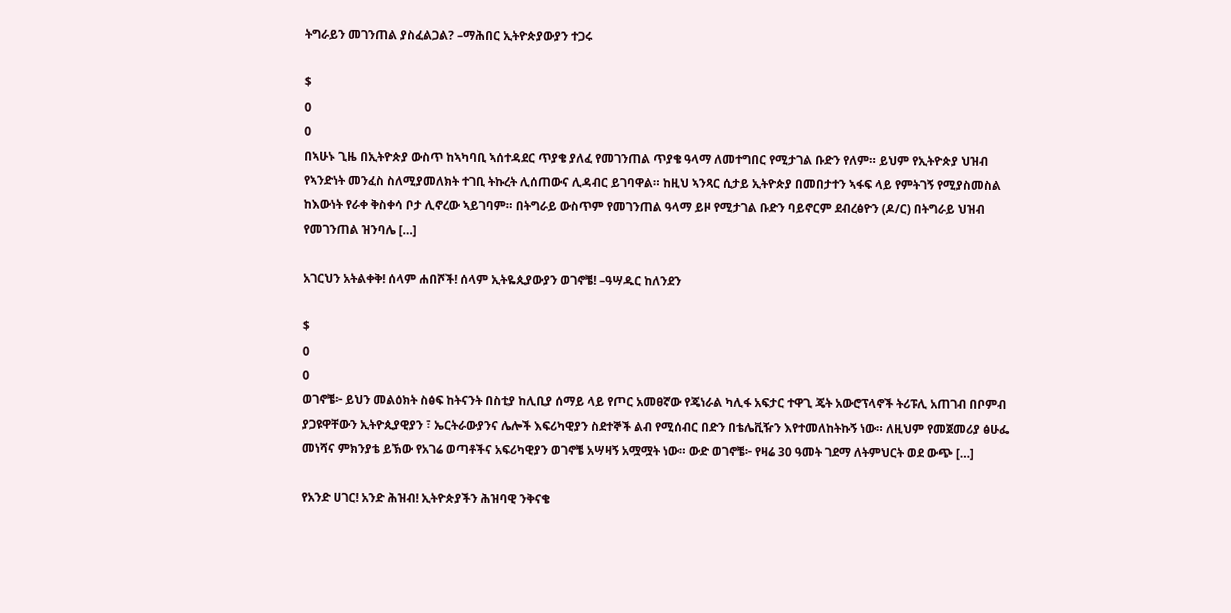ትግራይን መገንጠል ያስፈልጋል? –ማሕበር ኢትዮጵያውያን ተጋሩ

$
0
0
በኣሁኑ ጊዜ በኢትዮጵያ ውስጥ ከኣካባቢ ኣሰተዳደር ጥያቄ ያለፈ የመገንጠል ጥያቄ ዓላማ ለመተግበር የሚታገል ቡድን የለም። ይህም የኢትዮጵያ ህዝብ የኣንድነት መንፈስ ስለሚያመለክት ተገቢ ትኩረት ሊሰጠውና ሊዳብር ይገባዋል። ከዚህ ኣንጻር ሲታይ ኢትዮጵያ በመበታተን ኣፋፍ ላይ የምትገኝ የሚያስመስል ከእውነት የራቀ ቅስቀሳ ቦታ ሊኖረው ኣይገባም። በትግራይ ውስጥም የመገንጠል ዓላማ ይዞ የሚታገል ቡድን ባይኖርም ደብረፅዮን (ዶ/ር) በትግራይ ህዝብ የመገንጠል ዝንባሌ […]

አገርህን አትልቀቅ! ሰላም ሐበሾች! ሰላም ኢትዬጲያውያን ወገኖቼ! –ዓሣዱር ከለንደን

$
0
0
ወገኖቼ፦ ይህን መልዕክት ስፅፍ ከትናንት በስቲያ ከሊቢያ ሰማይ ላይ የጦር አመፀኛው የጄነራል ካሊፋ አፍታር ተዋጊ ጄት አውሮፕላኖች ትሪፑሊ አጠገብ በቦምብ ያጋዩዋቸውን ኢትዮጲያዊያን ፣ ኤርትራውያንና ሌሎች እፍሪካዊያን ስደተኞች ልብ የሚሰብር በድን በቴሌቪዥን እየተመለከትኩኝ ነው። ለዚህም የመጀመሪያ ፅሁፌ መነሻና ምክንያቴ ይኽው የአገሬ ወጣቶችና አፍሪካዊያን ወገኖቼ አሣዛኝ አሟሟት ነው። ውድ ወገኖቼ፦ የዛሬ 30 ዓመት ገደማ ለትምህርት ወደ ውጭ […]

የአንድ ሀገር! አንድ ሕዝብ! ኢትዮጵያችን ሕዝባዊ ንቅናቄ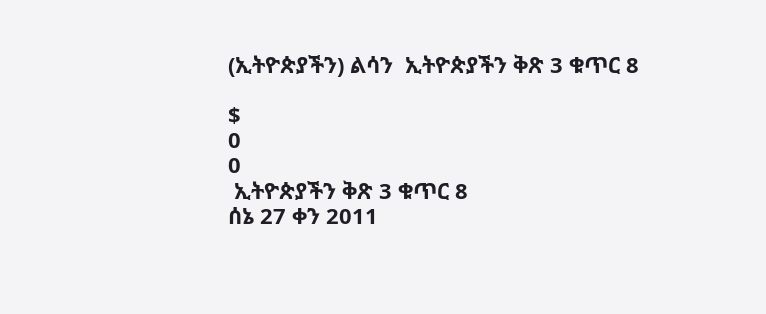(ኢትዮጵያችን) ልሳን  ኢትዮጵያችን ቅጽ 3 ቁጥር 8

$
0
0
 ኢትዮጵያችን ቅጽ 3 ቁጥር 8                                                 ሰኔ 27 ቀን 2011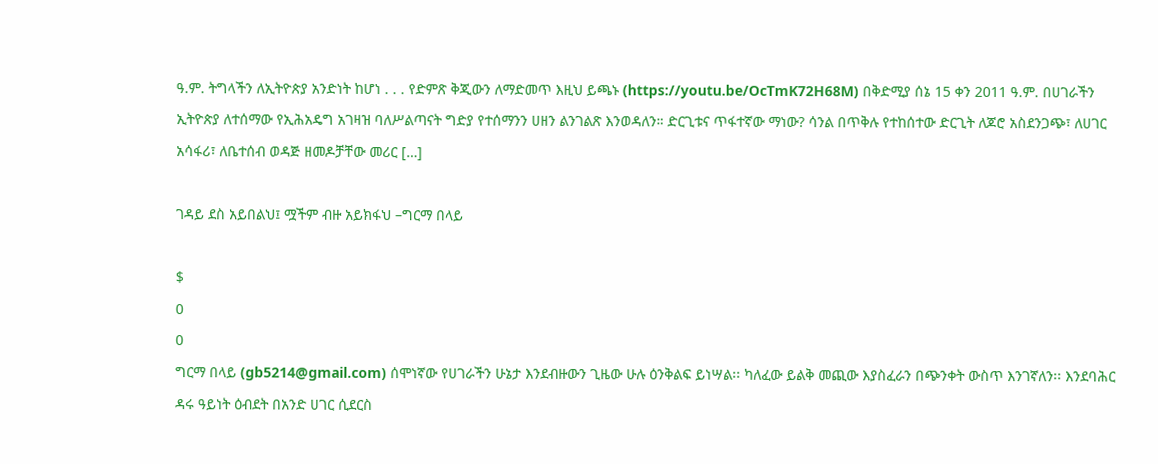ዓ.ም. ትግላችን ለኢትዮጵያ አንድነት ከሆነ . . . የድምጽ ቅጂውን ለማድመጥ እዚህ ይጫኑ (https://youtu.be/OcTmK72H68M) በቅድሚያ ሰኔ 15 ቀን 2011 ዓ.ም. በሀገራችን ኢትዮጵያ ለተሰማው የኢሕአዴግ አገዛዝ ባለሥልጣናት ግድያ የተሰማንን ሀዘን ልንገልጽ እንወዳለን። ድርጊቱና ጥፋተኛው ማነው? ሳንል በጥቅሉ የተከሰተው ድርጊት ለጆሮ አስደንጋጭ፣ ለሀገር አሳፋሪ፣ ለቤተሰብ ወዳጅ ዘመዶቻቸው መሪር […]

ገዳይ ደስ አይበልህ፤ ሟችም ብዙ አይክፋህ –ግርማ በላይ

$
0
0
ግርማ በላይ (gb5214@gmail.com) ሰሞነኛው የሀገራችን ሁኔታ እንደብዙውን ጊዜው ሁሉ ዕንቅልፍ ይነሣል፡፡ ካለፈው ይልቅ መጪው እያስፈራን በጭንቀት ውስጥ እንገኛለን፡፡ እንደባሕር ዳሩ ዓይነት ዕብደት በአንድ ሀገር ሲደርስ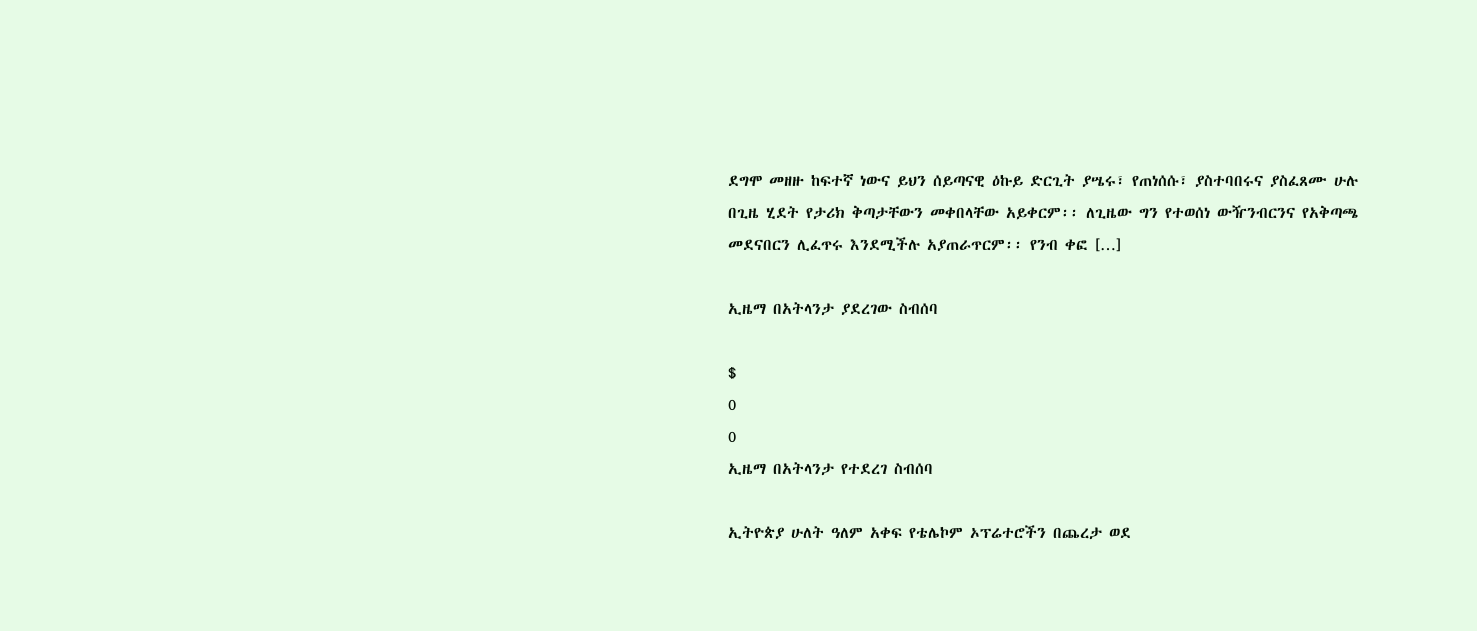ደግሞ መዘዙ ከፍተኛ ነውና ይህን ሰይጣናዊ ዕኩይ ድርጊት ያሤሩ፣ የጠነሰሱ፣ ያስተባበሩና ያስፈጸሙ ሁሉ በጊዜ ሂደት የታሪክ ቅጣታቸውን መቀበላቸው አይቀርም፡፡ ለጊዜው ግን የተወሰነ ውዥንብርንና የአቅጣጫ መደናበርን ሊፈጥሩ እንደሚችሉ አያጠራጥርም፡፡ የንብ ቀፎ […]

ኢዜማ በአትላንታ ያደረገው ስብሰባ

$
0
0
ኢዜማ በአትላንታ የተደረገ ስብሰባ

ኢትዮጵያ ሁለት ዓለም አቀፍ የቴሌኮም ኦፕሬተሮችን በጨረታ ወደ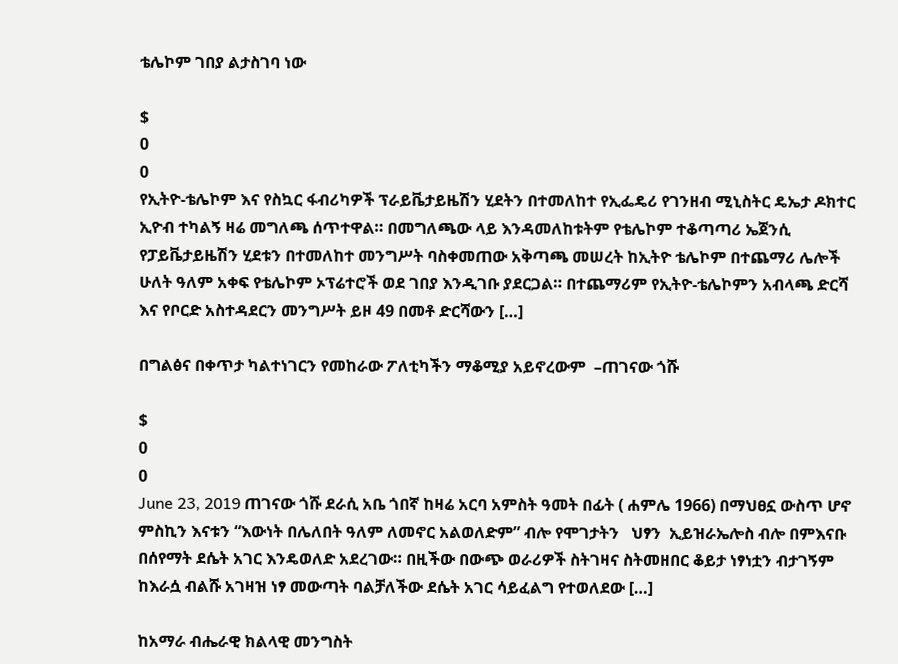ቴሌኮም ገበያ ልታስገባ ነው

$
0
0
የኢትዮ-ቴሌኮም እና የስኳር ፋብሪካዎች ፕራይቬታይዜሽን ሂደትን በተመለከተ የኢፌዴሪ የገንዘብ ሚኒስትር ዴኤታ ዶክተር ኢዮብ ተካልኝ ዛሬ መግለጫ ሰጥተዋል። በመግለጫው ላይ እንዳመለከቱትም የቴሌኮም ተቆጣጣሪ ኤጀንሲ የፓይቬታይዜሽን ሂደቱን በተመለከተ መንግሥት ባስቀመጠው አቅጣጫ መሠረት ከኢትዮ ቴሌኮም በተጨማሪ ሌሎች ሁለት ዓለም አቀፍ የቴሌኮም ኦፕሬተሮች ወደ ገበያ እንዲገቡ ያደርጋል። በተጨማሪም የኢትዮ-ቴሌኮምን አብላጫ ድርሻ እና የቦርድ አስተዳደርን መንግሥት ይዞ 49 በመቶ ድርሻውን […]

በግልፅና በቀጥታ ካልተነገርን የመከራው ፖለቲካችን ማቆሚያ አይኖረውም  –ጠገናው ጎሹ

$
0
0
June 23, 2019 ጠገናው ጎሹ ደራሲ አቤ ጎበኛ ከዛሬ አርባ አምስት ዓመት በፊት ( ሐምሌ 1966) በማህፀኗ ውስጥ ሆኖ ምስኪን እናቱን “እውነት በሌለበት ዓለም ለመኖር አልወለድም” ብሎ የሞገታትን   ህፃን  ኢይዝራኤሎስ ብሎ በምእናቡ በሰየማት ደሴት አገር እንዴወለድ አደረገው። በዚችው በውጭ ወራሪዎች ስትገዛና ስትመዘበር ቆይታ ነፃነቷን ብታገኝም ከእራሷ ብልሹ አገዛዝ ነፃ መውጣት ባልቻለችው ደሴት አገር ሳይፈልግ የተወለደው […]

ከአማራ ብሔራዊ ክልላዊ መንግስት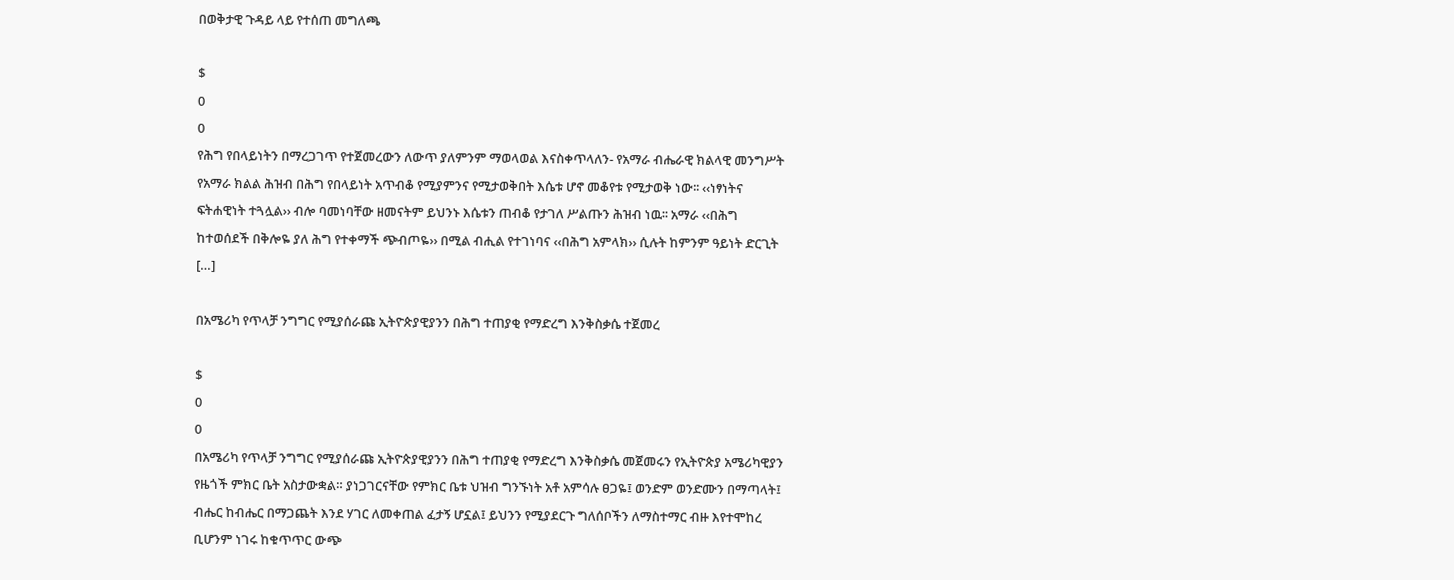በወቅታዊ ጉዳይ ላይ የተሰጠ መግለጫ

$
0
0
የሕግ የበላይነትን በማረጋገጥ የተጀመረውን ለውጥ ያለምንም ማወላወል እናስቀጥላለን- የአማራ ብሔራዊ ክልላዊ መንግሥት የአማራ ክልል ሕዝብ በሕግ የበላይነት አጥብቆ የሚያምንና የሚታወቅበት እሴቱ ሆኖ መቆየቱ የሚታወቅ ነው፡፡ ‹‹ነፃነትና ፍትሐዊነት ተጓሏል›› ብሎ ባመነባቸው ዘመናትም ይህንኑ እሴቱን ጠብቆ የታገለ ሥልጡን ሕዝብ ነዉ፡፡ አማራ ‹‹በሕግ ከተወሰደች በቅሎዬ ያለ ሕግ የተቀማች ጭብጦዬ›› በሚል ብሒል የተገነባና ‹‹በሕግ አምላክ›› ሲሉት ከምንም ዓይነት ድርጊት […]

በአሜሪካ የጥላቻ ንግግር የሚያሰራጩ ኢትዮጵያዊያንን በሕግ ተጠያቂ የማድረግ እንቅስቃሴ ተጀመረ

$
0
0
በአሜሪካ የጥላቻ ንግግር የሚያሰራጩ ኢትዮጵያዊያንን በሕግ ተጠያቂ የማድረግ እንቅስቃሴ መጀመሩን የኢትዮጵያ አሜሪካዊያን የዜጎች ምክር ቤት አስታውቋል። ያነጋገርናቸው የምክር ቤቱ ህዝብ ግንኙነት አቶ አምሳሉ ፀጋዬ፤ ወንድም ወንድሙን በማጣላት፤ ብሔር ከብሔር በማጋጨት እንደ ሃገር ለመቀጠል ፈታኝ ሆኗል፤ ይህንን የሚያደርጉ ግለሰቦችን ለማስተማር ብዙ እየተሞከረ ቢሆንም ነገሩ ከቁጥጥር ውጭ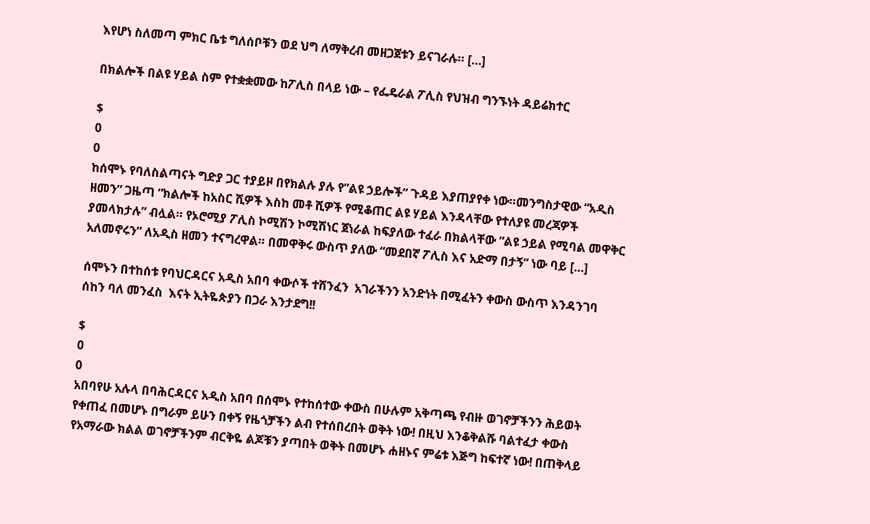እየሆነ ስለመጣ ምክር ቤቱ ግለሰቦቹን ወደ ህግ ለማቅረብ መዘጋጀቱን ይናገራሉ። […]

በክልሎች በልዩ ሃይል ስም የተቋቋመው ከፖሊስ በላይ ነው – የፌዴራል ፖሊስ የህዝብ ግንኙነት ዳይሬክተር

$
0
0
ከሰሞኑ የባለስልጣናት ግድያ ጋር ተያይዞ በየክልሉ ያሉ የ”ልዩ ኃይሎች” ጉዳይ እያጠያየቀ ነው።መንግስታዊው “አዲስ ዘመን” ጋዜጣ “ክልሎች ከአስር ሺዎች እስከ መቶ ሺዎች የሚቆጠር ልዩ ሃይል እንዳላቸው የተለያዩ መረጃዎች ያመላክታሉ” ብሏል። የኦሮሚያ ፖሊስ ኮሚሽን ኮሚሽነር ጀነራል ከፍያለው ተፈራ በክልላቸው “ልዩ ኃይል የሚባል መዋቅር አለመኖሩን” ለአዲስ ዘመን ተናግረዋል። በመዋቅሩ ውስጥ ያለው “መደበኛ ፖሊስ እና አድማ በታኝ” ነው ባይ […]

ሰሞኑን በተከሰቱ የባህርዳርና አዲስ አበባ ቀውሶች ተሸንፈን  አገራችንን አንድነት በሚፈትን ቀውስ ውስጥ እንዳንገባ ሰከን ባለ መንፈስ  እናት ኢትዬጵያን በጋራ እንታደግ!!

$
0
0
አበባየሁ አሉላ በባሕርዳርና አዲስ አበባ በሰሞኑ የተከሰተው ቀውስ በሁሉም አቅጣጫ የብዙ ወገኖቻችንን ሕይወት የቀጠፈ በመሆኑ በግራም ይሁን በቀኝ የዜጎቻችን ልብ የተሰበረበት ወቅት ነው! በዚህ እንቆቅልሹ ባልተፈታ ቀውስ የአማራው ክልል ወገኖቻችንም ብርቅዬ ልጆቹን ያጣበት ወቅት በመሆኑ ሐዘኑና ምሬቱ እጅግ ከፍተኛ ነው! በጠቅላይ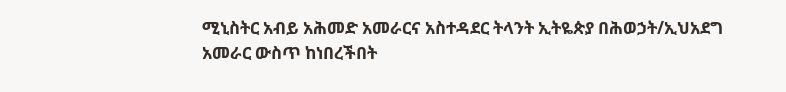ሚኒስትር አብይ አሕመድ አመራርና አስተዳደር ትላንት ኢትዬጵያ በሕወኃት/ኢህአደግ አመራር ውስጥ ከነበረችበት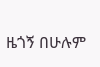ዜጎኝ በሁሉም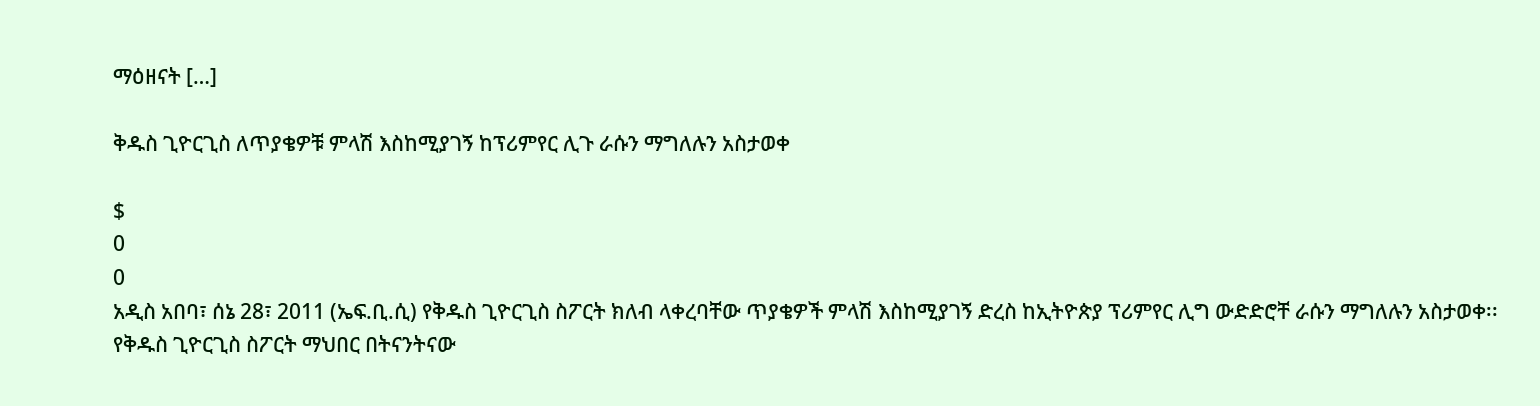ማዕዘናት […]

ቅዱስ ጊዮርጊስ ለጥያቄዎቹ ምላሽ እስከሚያገኝ ከፕሪምየር ሊጉ ራሱን ማግለሉን አስታወቀ

$
0
0
አዲስ አበባ፣ ሰኔ 28፣ 2011 (ኤፍ.ቢ.ሲ) የቅዱስ ጊዮርጊስ ስፖርት ክለብ ላቀረባቸው ጥያቄዎች ምላሽ እስከሚያገኝ ድረስ ከኢትዮጵያ ፕሪምየር ሊግ ውድድሮቸ ራሱን ማግለሉን አስታወቀ፡፡የቅዱስ ጊዮርጊስ ስፖርት ማህበር በትናንትናው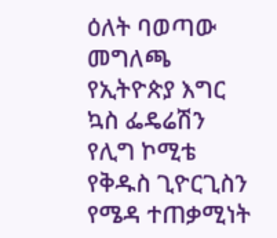ዕለት ባወጣው መግለጫ የኢትዮጵያ እግር ኳስ ፌዴሬሽን የሊግ ኮሚቴ የቅዱስ ጊዮርጊስን የሜዳ ተጠቃሚነት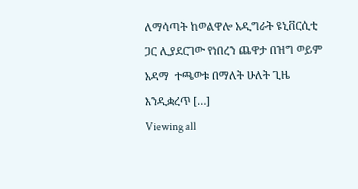ለማሳጣት ከወልዋሎ አዲግራት ዩኒቨርሲቲ ጋር ሊያደርገው የነበረን ጨዋታ በዝግ ወይም አዳማ  ተጫወቱ በማለት ሁለት ጊዜ እንዲቋረጥ […]
Viewing all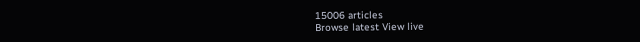15006 articles
Browse latest View live